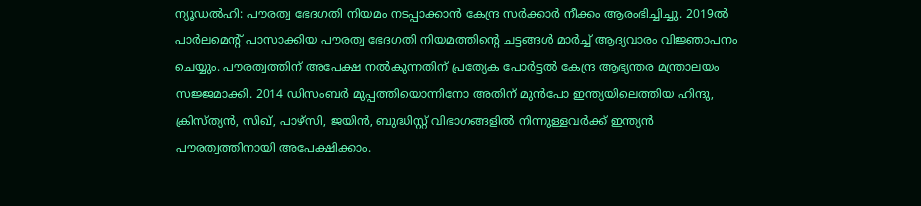ന്യൂഡൽഹി: പൗരത്വ ഭേദഗതി നിയമം നടപ്പാക്കാൻ കേന്ദ്ര സർക്കാർ നീക്കം ആരംഭിച്ചിച്ചു. 2019ൽ പാർലമെൻ്റ് പാസാക്കിയ പൗരത്വ ഭേദഗതി നിയമത്തിൻ്റെ ചട്ടങ്ങൾ മാർച്ച് ആദ്യവാരം വിജ്ഞാപനം ചെയ്യും. പൗരത്വത്തിന് അപേക്ഷ നൽകുന്നതിന് പ്രത്യേക പോർട്ടൽ കേന്ദ്ര ആഭ്യന്തര മന്ത്രാലയം സജ്ജമാക്കി. 2014 ഡിസംബർ മുപ്പത്തിയൊന്നിനോ അതിന് മുൻപോ ഇന്ത്യയിലെത്തിയ ഹിന്ദു, ക്രിസ്ത്യൻ, സിഖ്, പാഴ്സി, ജയിൻ, ബുദ്ധിസ്റ്റ് വിഭാഗങ്ങളിൽ നിന്നുള്ളവർക്ക് ഇന്ത്യൻ പൗരത്വത്തിനായി അപേക്ഷിക്കാം.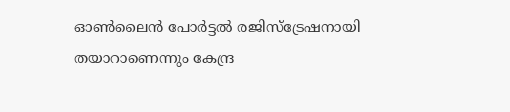ഓൺലൈൻ പോർട്ടൽ രജിസ്ട്രേഷനായി തയാറാണെന്നും കേന്ദ്ര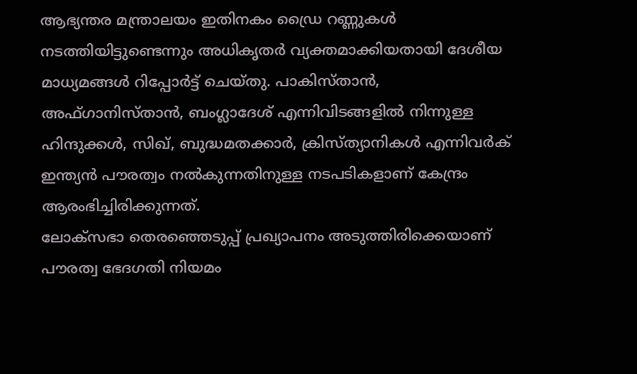ആഭ്യന്തര മന്ത്രാലയം ഇതിനകം ഡ്രൈ റണ്ണുകൾ നടത്തിയിട്ടുണ്ടെന്നും അധികൃതർ വ്യക്തമാക്കിയതായി ദേശീയ മാധ്യമങ്ങൾ റിപ്പോർട്ട് ചെയ്തു. പാകിസ്താൻ, അഫ്ഗാനിസ്താൻ, ബംഗ്ലാദേശ് എന്നിവിടങ്ങളിൽ നിന്നുള്ള ഹിന്ദുക്കൾ, സിഖ്, ബുദ്ധമതക്കാർ, ക്രിസ്ത്യാനികൾ എന്നിവർക് ഇന്ത്യൻ പൗരത്വം നൽകുന്നതിനുള്ള നടപടികളാണ് കേന്ദ്രം ആരംഭിച്ചിരിക്കുന്നത്.
ലോക്സഭാ തെരഞ്ഞെടുപ്പ് പ്രഖ്യാപനം അടുത്തിരിക്കെയാണ് പൗരത്വ ഭേദഗതി നിയമം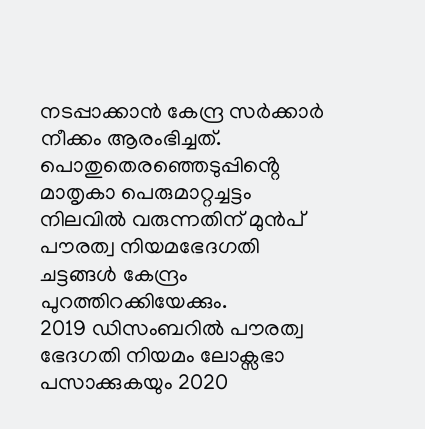നടപ്പാക്കാൻ കേന്ദ്ര സർക്കാർ നീക്കം ആരംഭിച്ചത്. പൊതുതെരഞ്ഞെടുപ്പിൻ്റെ മാതൃകാ പെരുമാറ്റച്ചട്ടം നിലവിൽ വരുന്നതിന് മുൻപ് പൗരത്വ നിയമഭേദഗതി ചട്ടങ്ങൾ കേന്ദ്രം പുറത്തിറക്കിയേക്കും.
2019 ഡിസംബറിൽ പൗരത്വ ഭേദഗതി നിയമം ലോക്സഭാ പസാക്കുകയും 2020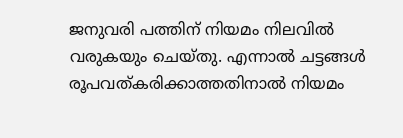ജനുവരി പത്തിന് നിയമം നിലവിൽ വരുകയും ചെയ്തു. എന്നാൽ ചട്ടങ്ങൾ രൂപവത്കരിക്കാത്തതിനാൽ നിയമം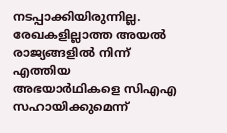നടപ്പാക്കിയിരുന്നില്ല. രേഖകളില്ലാത്ത അയൽ രാജ്യങ്ങളിൽ നിന്ന് എത്തിയ അഭയാർഥികളെ സിഎഎ സഹായിക്കുമെന്ന്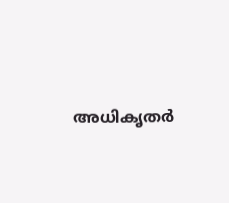അധികൃതർ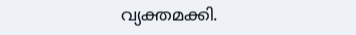വ്യക്തമക്കി.